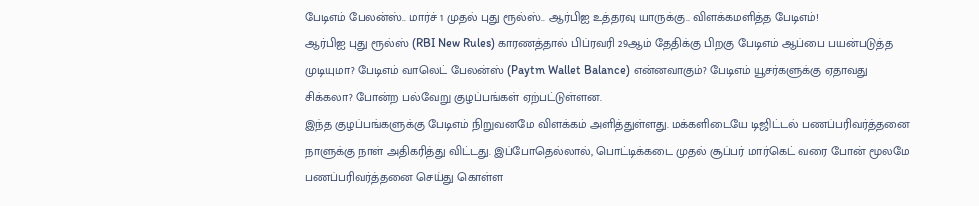பேடிஎம் பேலன்ஸ்.. மார்ச் 1 முதல் புது ரூல்ஸ்.. ஆர்பிஐ உத்தரவு யாருக்கு.. விளக்கமளித்த பேடிஎம்!
ஆர்பிஐ புது ரூல்ஸ் (RBI New Rules) காரணத்தால் பிப்ரவரி 29ஆம் தேதிக்கு பிறகு பேடிஎம் ஆப்பை பயன்படுத்த முடியுமா? பேடிஎம் வாலெட் பேலன்ஸ் (Paytm Wallet Balance) என்னவாகும்? பேடிஎம் யூசர்களுக்கு ஏதாவது சிக்கலா? போன்ற பல்வேறு குழப்பங்கள் ஏற்பட்டுள்ளன.
இந்த குழப்பங்களுக்கு பேடிஎம் நிறுவனமே விளக்கம் அளித்துள்ளது. மக்களிடையே டிஜிட்டல் பணப்பரிவர்த்தனை நாளுக்கு நாள் அதிகரித்து விட்டது. இப்போதெல்லால், பொட்டிக்கடை முதல் சூப்பர் மார்கெட் வரை போன் மூலமே பணப்பரிவர்த்தனை செய்து கொள்ள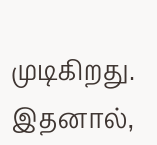முடிகிறது. இதனால்,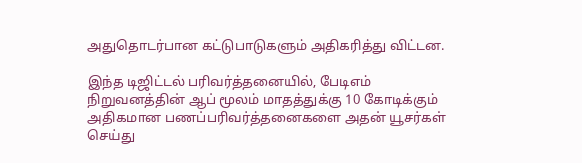அதுதொடர்பான கட்டுபாடுகளும் அதிகரித்து விட்டன.

இந்த டிஜிட்டல் பரிவர்த்தனையில், பேடிஎம் நிறுவனத்தின் ஆப் மூலம் மாதத்துக்கு 10 கோடிக்கும் அதிகமான பணப்பரிவர்த்தனைகளை அதன் யூசர்கள் செய்து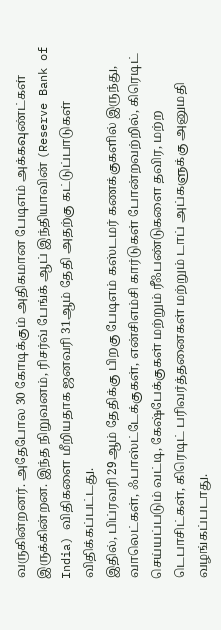வருகின்றனர். அதேபோல 30 கோடிக்கும் அதிகமான பேடிஎம் அக்கவுண்ட்கள் இருக்கின்றன. இந்த நிறுவனம், ரிசர்வ் பேங்க் ஆப் இந்தியாவின் (Reserve Bank of India) விதிகளை மீறியதாக ஜனவரி 31ஆம் தேதி அதற்கு கட்டுப்பாடுகள் விதிக்கப்பட்டது.
இதில், பிப்ரவரி 29ஆம் தேதிக்கு பிறகு பேடிஎம் கஸ்டமர் கணக்குகளில் இருந்து, வாலெட்கள், ஃபாஸ்ட்டேக்குகள், என்சிஎம்சி கார்டுகள் போன்றவற்றில், கிரெடிட் செய்யப்படும் வட்டி, கேஷ்பேக்குகள் மற்றும் ரீஃபண்டுகளை தவிர, மற்ற டெபாசிட்கள், கிரெடிட் பரிவர்த்தனைகள் மற்றும் டாப் அப்களுக்கு அனுமதி வழங்கப்படாது.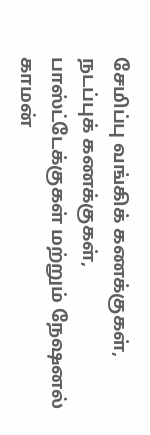சேமிப்பு வங்கிக் கணக்குகள், நடப்புக் கணக்குகள், பாஸ்ட்டேக்குகள் மற்றும் நேஷனல் காமன்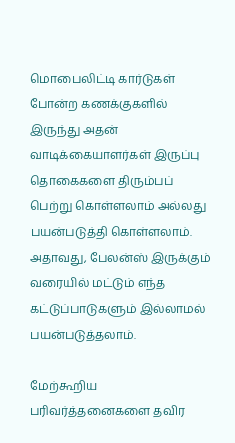மொபைலிட்டி கார்டுகள் போன்ற கணக்குகளில் இருந்து அதன் வாடிக்கையாளர்கள் இருப்பு தொகைகளை திரும்பப் பெற்று கொள்ளலாம் அல்லது பயன்படுத்தி கொள்ளலாம். அதாவது, பேலன்ஸ் இருக்கும் வரையில் மட்டும் எந்த கட்டுப்பாடுகளும் இல்லாமல் பயன்படுத்தலாம்.

மேற்கூறிய பரிவர்த்தனைகளை தவிர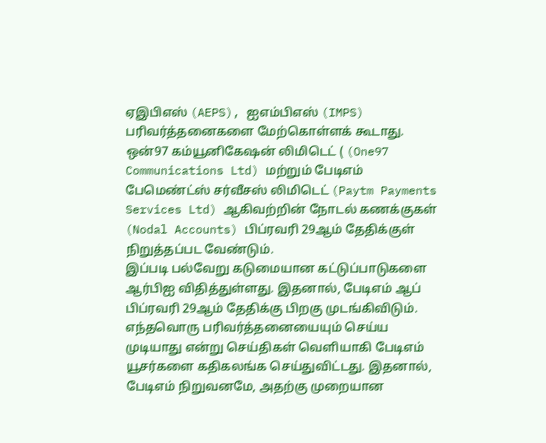ஏஇபிஎஸ் (AEPS), ஐஎம்பிஎஸ் (IMPS) பரிவர்த்தனைகளை மேற்கொள்ளக் கூடாது. ஒன்97 கம்யூனிகேஷன் லிமிடெட் ( (One97 Communications Ltd) மற்றும் பேடிஎம் பேமெண்ட்ஸ் சர்வீசஸ் லிமிடெட் (Paytm Payments Services Ltd) ஆகிவற்றின் நோடல் கணக்குகள் (Nodal Accounts) பிப்ரவரி 29ஆம் தேதிக்குள் நிறுத்தப்பட வேண்டும்.
இப்படி பல்வேறு கடுமையான கட்டுப்பாடுகளை ஆர்பிஐ விதித்துள்ளது. இதனால், பேடிஎம் ஆப் பிப்ரவரி 29ஆம் தேதிக்கு பிறகு முடங்கிவிடும். எந்தவொரு பரிவர்த்தனையையும் செய்ய முடியாது என்று செய்திகள் வெளியாகி பேடிஎம் யூசர்களை கதிகலங்க செய்துவிட்டது. இதனால், பேடிஎம் நிறுவனமே, அதற்கு முறையான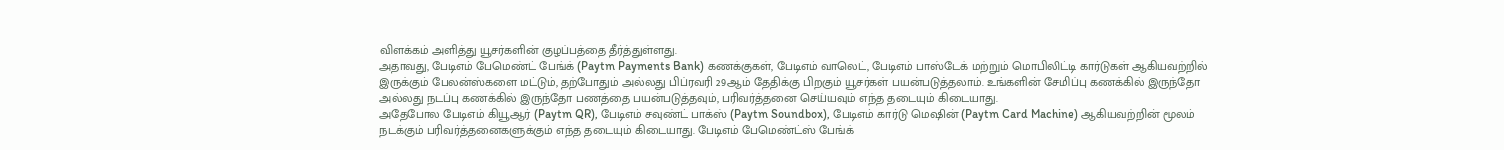விளக்கம் அளித்து யூசர்களின் குழப்பத்தை தீர்த்துள்ளது.
அதாவது, பேடிஎம் பேமெண்ட் பேங்க் (Paytm Payments Bank) கணக்குகள், பேடிஎம் வாலெட், பேடிஎம் பாஸ்டேக் மற்றும் மொபிலிட்டி கார்டுகள் ஆகியவற்றில் இருக்கும் பேலன்ஸ்களை மட்டும், தற்போதும் அல்லது பிப்ரவரி 29ஆம் தேதிக்கு பிறகும் யூசர்கள் பயன்படுத்தலாம். உங்களின் சேமிப்பு கணக்கில் இருந்தோ அல்லது நடப்பு கணக்கில் இருந்தோ பணத்தை பயன்படுத்தவும், பரிவர்த்தனை செய்யவும் எந்த தடையும் கிடையாது.
அதேபோல பேடிஎம் கியூஆர் (Paytm QR), பேடிஎம் சவுண்ட் பாக்ஸ் (Paytm Soundbox), பேடிஎம் கார்டு மெஷின் (Paytm Card Machine) ஆகியவற்றின் மூலம் நடக்கும் பரிவர்த்தனைகளுக்கும் எந்த தடையும் கிடையாது. பேடிஎம் பேமெண்ட்ஸ் பேங்க்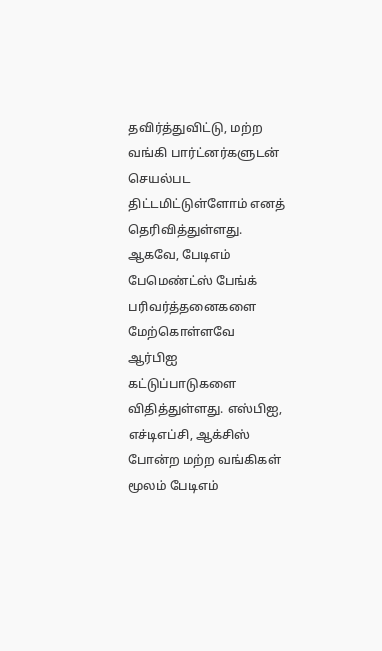தவிர்த்துவிட்டு, மற்ற வங்கி பார்ட்னர்களுடன் செயல்பட திட்டமிட்டுள்ளோம் எனத் தெரிவித்துள்ளது.
ஆகவே, பேடிஎம் பேமெண்ட்ஸ் பேங்க் பரிவர்த்தனைகளை மேற்கொள்ளவே ஆர்பிஐ கட்டுப்பாடுகளை விதித்துள்ளது. எஸ்பிஐ, எச்டிஎப்சி, ஆக்சிஸ் போன்ற மற்ற வங்கிகள் மூலம் பேடிஎம்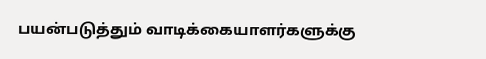பயன்படுத்தும் வாடிக்கையாளர்களுக்கு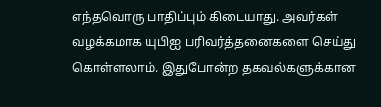எந்தவொரு பாதிப்பும் கிடையாது. அவர்கள் வழக்கமாக யுபிஐ பரிவர்த்தனைகளை செய்து கொள்ளலாம். இதுபோன்ற தகவல்களுக்கான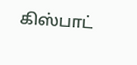கிஸ்பாட்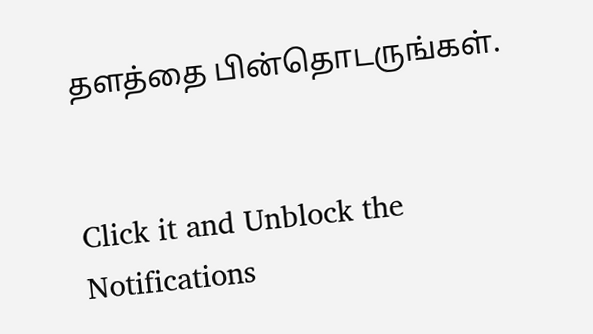தளத்தை பின்தொடருங்கள்.


Click it and Unblock the Notifications